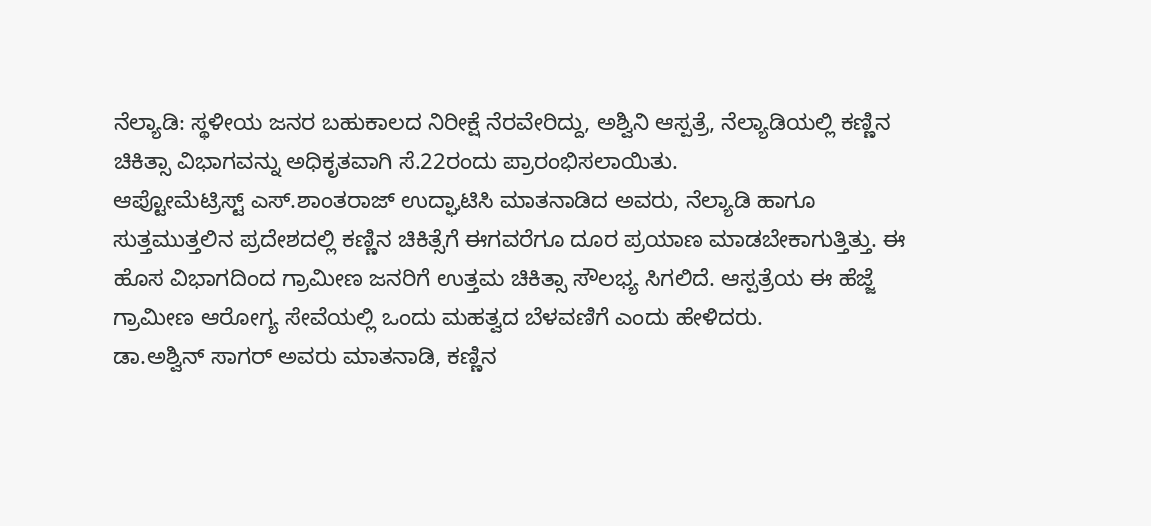ನೆಲ್ಯಾಡಿ: ಸ್ಥಳೀಯ ಜನರ ಬಹುಕಾಲದ ನಿರೀಕ್ಷೆ ನೆರವೇರಿದ್ದು, ಅಶ್ವಿನಿ ಆಸ್ಪತ್ರೆ, ನೆಲ್ಯಾಡಿಯಲ್ಲಿ ಕಣ್ಣಿನ ಚಿಕಿತ್ಸಾ ವಿಭಾಗವನ್ನು ಅಧಿಕೃತವಾಗಿ ಸೆ.22ರಂದು ಪ್ರಾರಂಭಿಸಲಾಯಿತು.
ಆಪ್ಟೋಮೆಟ್ರಿಸ್ಟ್ ಎಸ್.ಶಾಂತರಾಜ್ ಉದ್ಘಾಟಿಸಿ ಮಾತನಾಡಿದ ಅವರು, ನೆಲ್ಯಾಡಿ ಹಾಗೂ ಸುತ್ತಮುತ್ತಲಿನ ಪ್ರದೇಶದಲ್ಲಿ ಕಣ್ಣಿನ ಚಿಕಿತ್ಸೆಗೆ ಈಗವರೆಗೂ ದೂರ ಪ್ರಯಾಣ ಮಾಡಬೇಕಾಗುತ್ತಿತ್ತು. ಈ ಹೊಸ ವಿಭಾಗದಿಂದ ಗ್ರಾಮೀಣ ಜನರಿಗೆ ಉತ್ತಮ ಚಿಕಿತ್ಸಾ ಸೌಲಭ್ಯ ಸಿಗಲಿದೆ. ಆಸ್ಪತ್ರೆಯ ಈ ಹೆಜ್ಜೆ ಗ್ರಾಮೀಣ ಆರೋಗ್ಯ ಸೇವೆಯಲ್ಲಿ ಒಂದು ಮಹತ್ವದ ಬೆಳವಣಿಗೆ ಎಂದು ಹೇಳಿದರು.
ಡಾ.ಅಶ್ವಿನ್ ಸಾಗರ್ ಅವರು ಮಾತನಾಡಿ, ಕಣ್ಣಿನ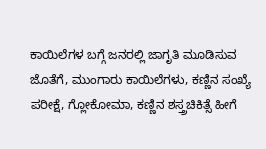ಕಾಯಿಲೆಗಳ ಬಗ್ಗೆ ಜನರಲ್ಲಿ ಜಾಗೃತಿ ಮೂಡಿಸುವ ಜೊತೆಗೆ, ಮುಂಗಾರು ಕಾಯಿಲೆಗಳು, ಕಣ್ಣಿನ ಸಂಖ್ಯೆ ಪರೀಕ್ಷೆ, ಗ್ಲೋಕೋಮಾ, ಕಣ್ಣಿನ ಶಸ್ತ್ರಚಿಕಿತ್ಸೆ ಹೀಗೆ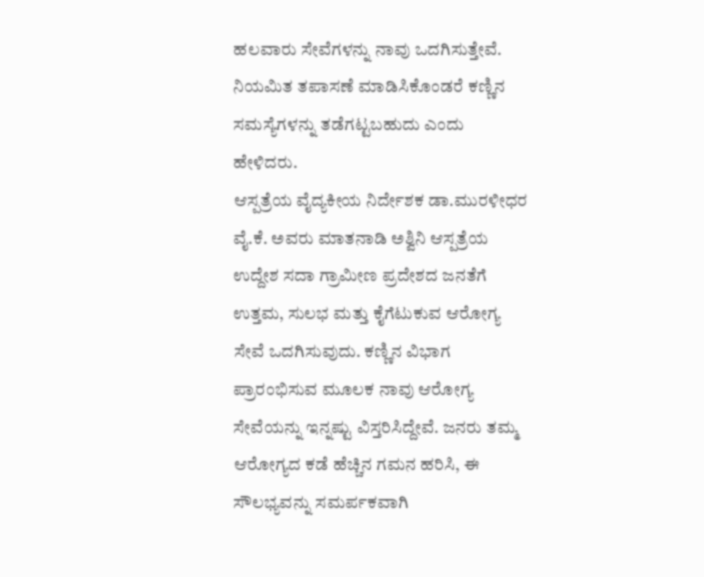ಹಲವಾರು ಸೇವೆಗಳನ್ನು ನಾವು ಒದಗಿಸುತ್ತೇವೆ. ನಿಯಮಿತ ತಪಾಸಣೆ ಮಾಡಿಸಿಕೊಂಡರೆ ಕಣ್ಣಿನ ಸಮಸ್ಯೆಗಳನ್ನು ತಡೆಗಟ್ಟಬಹುದು ಎಂದು ಹೇಳಿದರು.
ಆಸ್ಪತ್ರೆಯ ವೈದ್ಯಕೀಯ ನಿರ್ದೇಶಕ ಡಾ.ಮುರಳೀಧರ ವೈ.ಕೆ. ಅವರು ಮಾತನಾಡಿ ಅಶ್ವಿನಿ ಆಸ್ಪತ್ರೆಯ ಉದ್ದೇಶ ಸದಾ ಗ್ರಾಮೀಣ ಪ್ರದೇಶದ ಜನತೆಗೆ ಉತ್ತಮ, ಸುಲಭ ಮತ್ತು ಕೈಗೆಟುಕುವ ಆರೋಗ್ಯ ಸೇವೆ ಒದಗಿಸುವುದು. ಕಣ್ಣಿನ ವಿಭಾಗ ಪ್ರಾರಂಭಿಸುವ ಮೂಲಕ ನಾವು ಆರೋಗ್ಯ ಸೇವೆಯನ್ನು ಇನ್ನಷ್ಟು ವಿಸ್ತರಿಸಿದ್ದೇವೆ. ಜನರು ತಮ್ಮ ಆರೋಗ್ಯದ ಕಡೆ ಹೆಚ್ಚಿನ ಗಮನ ಹರಿಸಿ, ಈ ಸೌಲಭ್ಯವನ್ನು ಸಮರ್ಪಕವಾಗಿ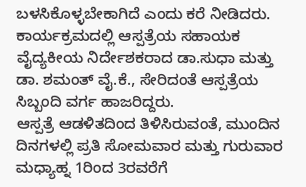ಬಳಸಿಕೊಳ್ಳಬೇಕಾಗಿದೆ ಎಂದು ಕರೆ ನೀಡಿದರು.
ಕಾರ್ಯಕ್ರಮದಲ್ಲಿ ಆಸ್ಪತ್ರೆಯ ಸಹಾಯಕ ವೈದ್ಯಕೀಯ ನಿರ್ದೇಶಕರಾದ ಡಾ.ಸುಧಾ ಮತ್ತು ಡಾ. ಶಮಂತ್ ವೈ.ಕೆ., ಸೇರಿದಂತೆ ಆಸ್ಪತ್ರೆಯ ಸಿಬ್ಬಂದಿ ವರ್ಗ ಹಾಜರಿದ್ದರು.
ಆಸ್ಪತ್ರೆ ಆಡಳಿತದಿಂದ ತಿಳಿಸಿರುವಂತೆ, ಮುಂದಿನ ದಿನಗಳಲ್ಲಿ ಪ್ರತಿ ಸೋಮವಾರ ಮತ್ತು ಗುರುವಾರ ಮಧ್ಯಾಹ್ನ 1ರಿಂದ 3ರವರೆಗೆ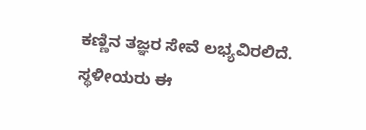ಕಣ್ಣಿನ ತಜ್ಞರ ಸೇವೆ ಲಭ್ಯವಿರಲಿದೆ. ಸ್ಥಳೀಯರು ಈ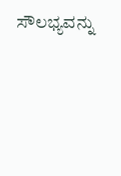ಸೌಲಭ್ಯವನ್ನು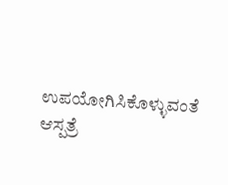ಉಪಯೋಗಿಸಿಕೊಳ್ಳುವಂತೆ ಆಸ್ಪತ್ರೆ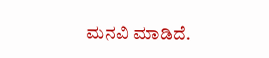ಮನವಿ ಮಾಡಿದೆ.